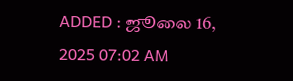ADDED : ஜூலை 16, 2025 07:02 AM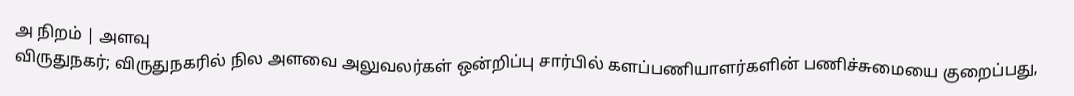அ நிறம் | அளவு
விருதுநகர்; விருதுநகரில் நில அளவை அலுவலர்கள் ஒன்றிப்பு சார்பில் களப்பணியாளர்களின் பணிச்சுமையை குறைப்பது,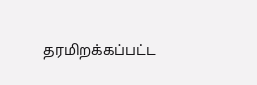தரமிறக்கப்பட்ட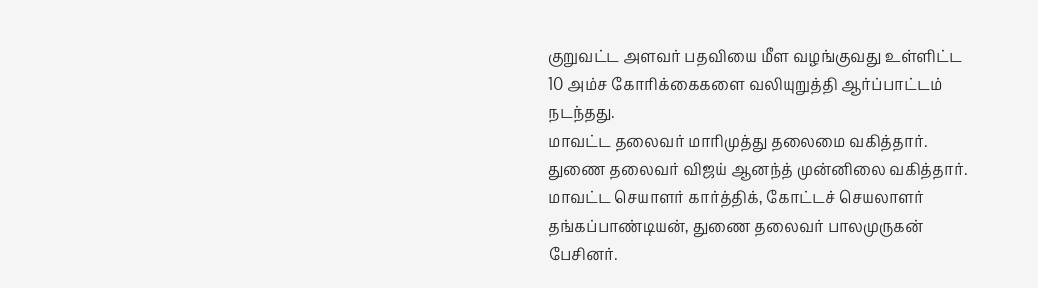குறுவட்ட அளவர் பதவியை மீள வழங்குவது உள்ளிட்ட 10 அம்ச கோரிக்கைகளை வலியுறுத்தி ஆர்ப்பாட்டம் நடந்தது.
மாவட்ட தலைவர் மாரிமுத்து தலைமை வகித்தார். துணை தலைவர் விஜய் ஆனந்த் முன்னிலை வகித்தார். மாவட்ட செயாளர் கார்த்திக், கோட்டச் செயலாளர் தங்கப்பாண்டியன், துணை தலைவர் பாலமுருகன் பேசினர்.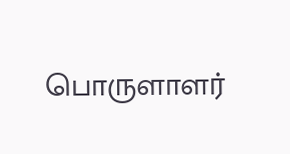பொருளாளர்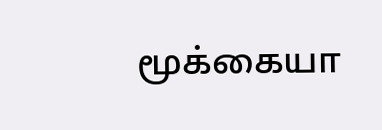மூக்கையா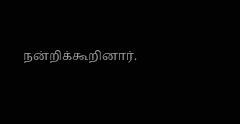நன்றிக்கூறினார்.